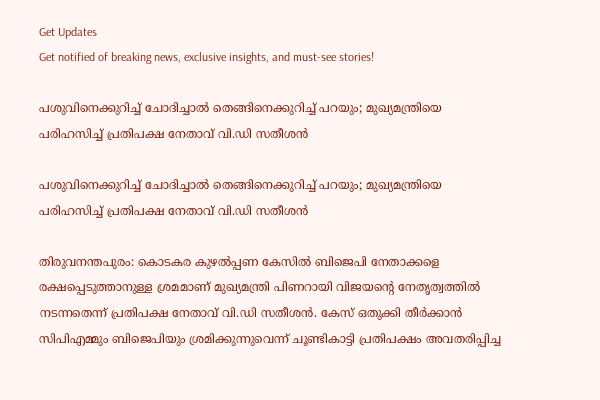Get Updates
Get notified of breaking news, exclusive insights, and must-see stories!

പശുവിനെക്കുറിച്ച് ചോദിച്ചാൽ തെങ്ങിനെക്കുറിച്ച് പറയും; മുഖ്യമന്ത്രിയെ പരിഹസിച്ച് പ്രതിപക്ഷ നേതാവ് വി.ഡി സതീശൻ

പശുവിനെക്കുറിച്ച് ചോദിച്ചാൽ തെങ്ങിനെക്കുറിച്ച് പറയും; മുഖ്യമന്ത്രിയെ പരിഹസിച്ച് പ്രതിപക്ഷ നേതാവ് വി.ഡി സതീശൻ

തിരുവനന്തപുരം: കൊടകര കുഴല്‍പ്പണ കേസില്‍ ബിജെപി നേതാക്കളെ രക്ഷപ്പെടുത്താനുള്ള ശ്രമമാണ് മുഖ്യമന്ത്രി പിണറായി വിജയന്റെ നേതൃത്വത്തില്‍ നടന്നതെന്ന് പ്രതിപക്ഷ നേതാവ് വി.ഡി സതീശന്‍. കേസ് ഒതുക്കി തീർക്കാൻ സിപിഎമ്മും ബിജെപിയും ശ്രമിക്കുന്നുവെന്ന് ചൂണ്ടികാട്ടി പ്രതിപക്ഷം അവതരിപ്പിച്ച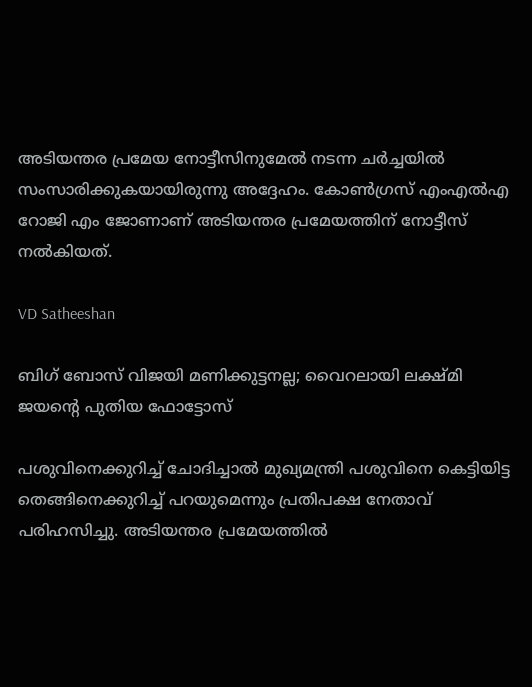അടിയന്തര പ്രമേയ നോട്ടീസിനുമേൽ നടന്ന ചർച്ചയിൽ സംസാരിക്കുകയായിരുന്നു അദ്ദേഹം. കോൺഗ്രസ് എംഎൽഎ റോജി എം ജോണാണ് അടിയന്തര പ്രമേയത്തിന് നോട്ടീസ് നൽകിയത്.

VD Satheeshan

ബിഗ് ബോസ് വിജയി മണിക്കുട്ടനല്ല; വൈറലായി ലക്ഷ്മി ജയന്റെ പുതിയ ഫോട്ടോസ്

പശുവിനെക്കുറിച്ച് ചോദിച്ചാല്‍ മുഖ്യമന്ത്രി പശുവിനെ കെട്ടിയിട്ട തെങ്ങിനെക്കുറിച്ച് പറയുമെന്നും പ്രതിപക്ഷ നേതാവ് പരിഹസിച്ചു. അടിയന്തര പ്രമേയത്തിൽ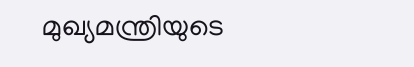മുഖ്യമന്ത്രിയുടെ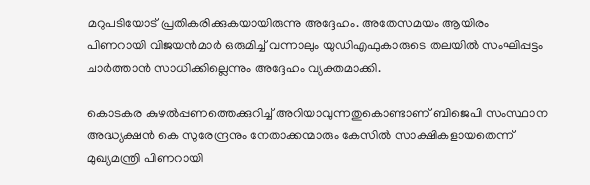മറുപടിയോട് പ്രതികരിക്കുകയായിരുന്നു അദ്ദേഹം. അതേസമയം ആയിരം പിണറായി വിജയന്‍മാര്‍ ഒരുമിച്ച് വന്നാലും യുഡിഎഫുകാരുടെ തലയില്‍ സംഘിപ്പട്ടം ചാര്‍ത്താന്‍ സാധിക്കില്ലെന്നും അദ്ദേഹം വ്യക്തമാക്കി.

കൊടകര കുഴൽപ്പണത്തെക്കുറിച്ച് അറിയാവുന്നതുകൊണ്ടാണ് ബിജെപി സംസ്ഥാന അദ്ധ്യക്ഷൻ കെ സുരേന്ദ്രനും നേതാക്കന്മാരും കേസിൽ സാക്ഷികളായതെന്ന് മുഖ്യമന്ത്രി പിണറായി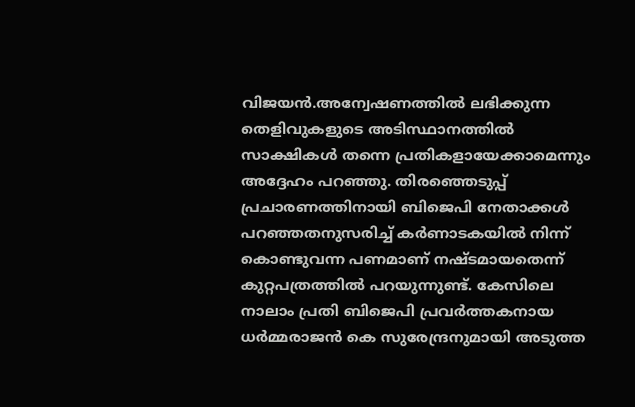വിജയൻ.അന്വേഷണത്തിൽ ലഭിക്കുന്ന തെളിവുകളുടെ അടിസ്ഥാനത്തിൽ സാക്ഷികൾ തന്നെ പ്രതികളായേക്കാമെന്നും അദ്ദേഹം പറഞ്ഞു. തിരഞ്ഞെടുപ്പ് പ്രചാരണത്തിനായി ബിജെപി നേതാക്കൾ പറഞ്ഞതനുസരിച്ച് കർണാടകയിൽ നിന്ന് കൊണ്ടുവന്ന പണമാണ് നഷ്ടമായതെന്ന് കുറ്റപത്രത്തിൽ പറയുന്നുണ്ട്. കേസിലെ നാലാം പ്രതി ബിജെപി പ്രവർത്തകനായ ധർമ്മരാജൻ കെ സുരേന്ദ്രനുമായി അടുത്ത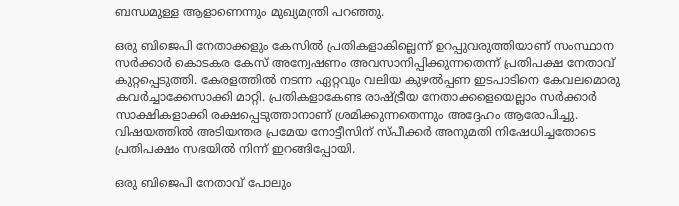ബന്ധമുള്ള ആളാണെന്നും മുഖ്യമന്ത്രി പറഞ്ഞു.

ഒരു ബിജെപി നേതാക്കളും കേസില്‍ പ്രതികളാകില്ലെന്ന് ഉറപ്പുവരുത്തിയാണ് സംസ്ഥാന സര്‍ക്കാര്‍ കൊടകര കേസ് അന്വേഷണം അവസാനിപ്പിക്കുന്നതെന്ന് പ്രതിപക്ഷ നേതാവ് കുറ്റപ്പെടുത്തി. കേരളത്തില്‍ നടന്ന ഏറ്റവും വലിയ കുഴല്‍പ്പണ ഇടപാടിനെ കേവലമൊരു കവര്‍ച്ചാക്കേസാക്കി മാറ്റി. പ്രതികളാകേണ്ട രാഷ്ട്രീയ നേതാക്കളെയെല്ലാം സര്‍ക്കാര്‍ സാക്ഷികളാക്കി രക്ഷപ്പെടുത്താനാണ് ശ്രമിക്കുന്നതെന്നും അദ്ദേഹം ആരോപിച്ചു. വിഷയത്തില്‍ അടിയന്തര പ്രമേയ നോട്ടീസിന് സ്പീക്കര്‍ അനുമതി നിഷേധിച്ചതോടെ പ്രതിപക്ഷം സഭയില്‍ നിന്ന് ഇറങ്ങിപ്പോയി.

ഒരു ബിജെപി നേതാവ് പോലും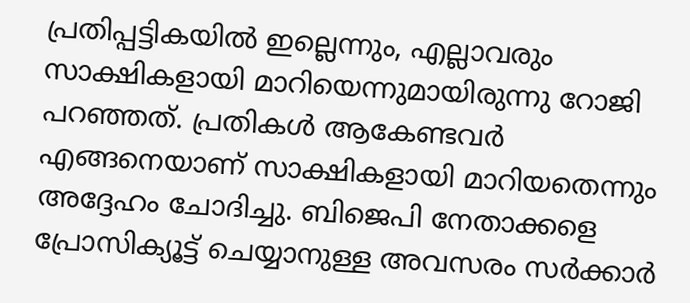പ്രതിപ്പട്ടികയിൽ ഇല്ലെന്നും, എല്ലാവരും സാക്ഷികളായി മാറിയെന്നുമായിരുന്നു റോജി പറഞ്ഞത്. പ്രതികൾ ആകേണ്ടവർ എങ്ങനെയാണ് സാക്ഷികളായി മാറിയതെന്നും അദ്ദേഹം ചോദിച്ചു. ബിജെപി നേതാക്കളെ പ്രോസിക്യൂട്ട് ചെയ്യാനുള്ള അവസരം സർക്കാർ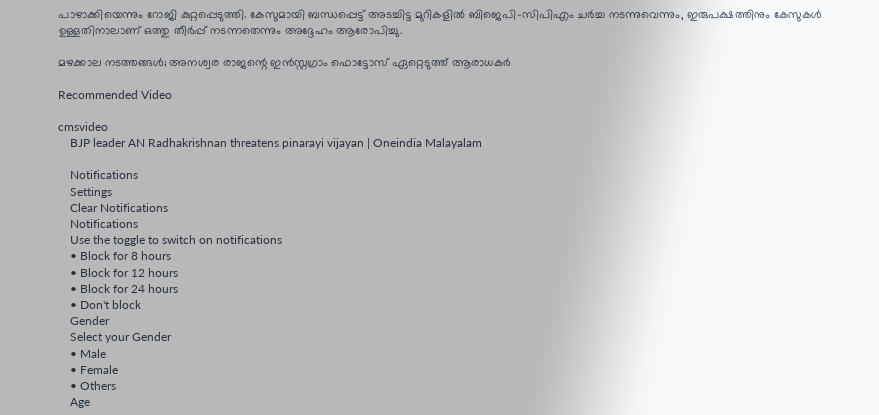പാഴാക്കിയെന്നും റോജി കുറ്റപ്പെടുത്തി. കേസുമായി ബന്ധപ്പെട്ട് അടച്ചിട്ട മുറികളിൽ ബിജെപി-സിപിഎം ചർച്ച നടന്നുവെന്നും, ഇരുപക്ഷത്തിനും കേസുകൾ ഉള്ളതിനാലാണ് ഒത്തു തീർപ്പ് നടന്നതെന്നും അദ്ദേഹം ആരോപിച്ചു.

മഴക്കാല നടത്തങ്ങൾ; അനശ്വര രാജന്റെ ഇൻസ്റ്റഗ്രാം ഫൊട്ടോസ് ഏറ്റെടുത്ത് ആരാധകർ

Recommended Video

cmsvideo
    BJP leader AN Radhakrishnan threatens pinarayi vijayan | Oneindia Malayalam

    Notifications
    Settings
    Clear Notifications
    Notifications
    Use the toggle to switch on notifications
    • Block for 8 hours
    • Block for 12 hours
    • Block for 24 hours
    • Don't block
    Gender
    Select your Gender
    • Male
    • Female
    • Others
    Age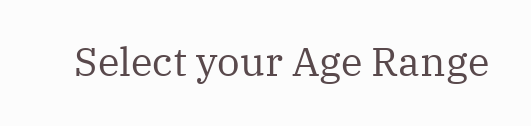Select your Age Range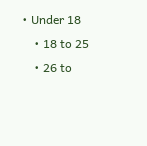• Under 18
    • 18 to 25
    • 26 to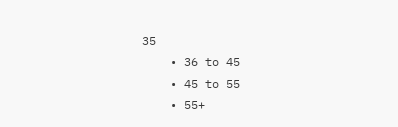35
    • 36 to 45
    • 45 to 55
    • 55+